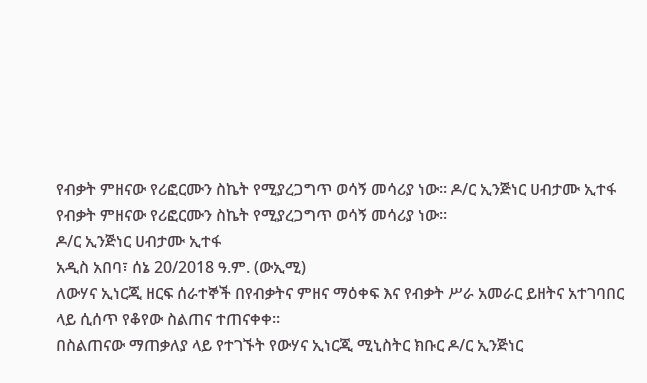የብቃት ምዘናው የሪፎርሙን ስኬት የሚያረጋግጥ ወሳኝ መሳሪያ ነው። ዶ/ር ኢንጅነር ሀብታሙ ኢተፋ
የብቃት ምዘናው የሪፎርሙን ስኬት የሚያረጋግጥ ወሳኝ መሳሪያ ነው።
ዶ/ር ኢንጅነር ሀብታሙ ኢተፋ
አዲስ አበባ፣ ሰኔ 20/2018 ዓ.ም. (ውኢሚ)
ለውሃና ኢነርጂ ዘርፍ ሰራተኞች በየብቃትና ምዘና ማዕቀፍ እና የብቃት ሥራ አመራር ይዘትና አተገባበር ላይ ሲሰጥ የቆየው ስልጠና ተጠናቀቀ።
በስልጠናው ማጠቃለያ ላይ የተገኙት የውሃና ኢነርጂ ሚኒስትር ክቡር ዶ/ር ኢንጅነር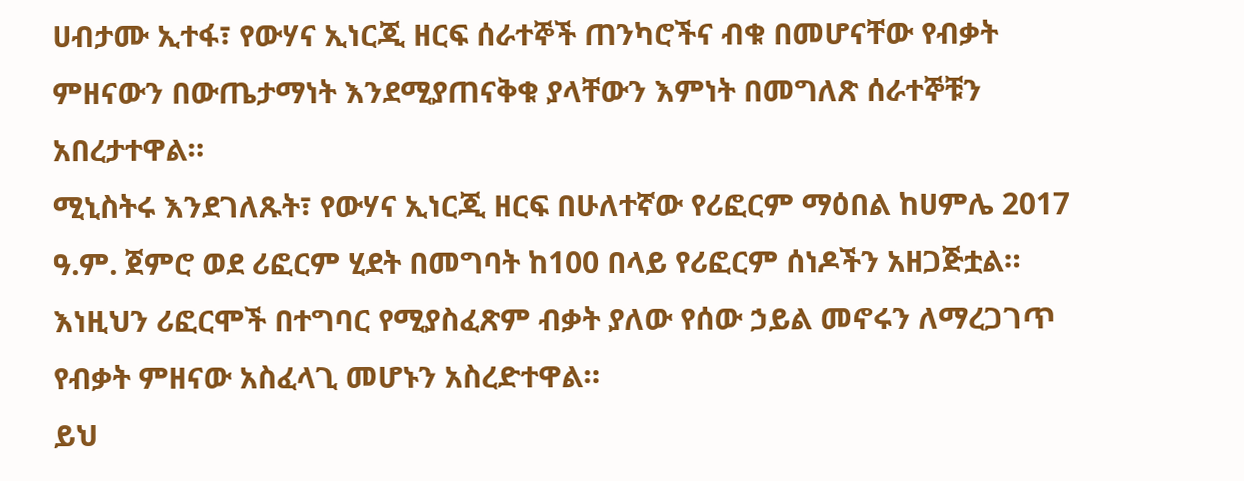ሀብታሙ ኢተፋ፣ የውሃና ኢነርጂ ዘርፍ ሰራተኞች ጠንካሮችና ብቁ በመሆናቸው የብቃት ምዘናውን በውጤታማነት እንደሚያጠናቅቁ ያላቸውን እምነት በመግለጽ ሰራተኞቹን አበረታተዋል።
ሚኒስትሩ እንደገለጹት፣ የውሃና ኢነርጂ ዘርፍ በሁለተኛው የሪፎርም ማዕበል ከሀምሌ 2017 ዓ.ም. ጀምሮ ወደ ሪፎርም ሂደት በመግባት ከ100 በላይ የሪፎርም ሰነዶችን አዘጋጅቷል።
እነዚህን ሪፎርሞች በተግባር የሚያስፈጽም ብቃት ያለው የሰው ኃይል መኖሩን ለማረጋገጥ የብቃት ምዘናው አስፈላጊ መሆኑን አስረድተዋል።
ይህ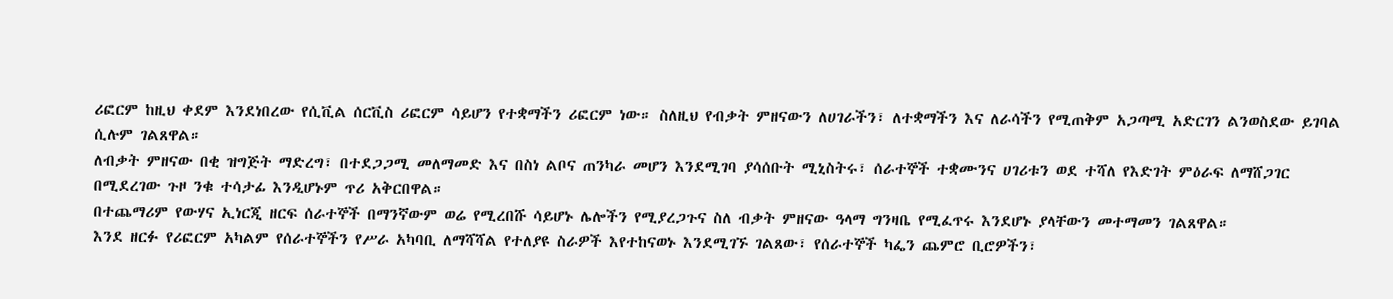ሪፎርም ከዚህ ቀደም እንደነበረው የሲቪል ሰርቪስ ሪፎርም ሳይሆን የተቋማችን ሪፎርም ነው። ስለዚህ የብቃት ምዘናውን ለሀገራችን፣ ለተቋማችን እና ለራሳችን የሚጠቅም አጋጣሚ አድርገን ልንወስደው ይገባል ሲሉም ገልጸዋል።
ለብቃት ምዘናው በቂ ዝግጅት ማድረግ፣ በተደጋጋሚ መለማመድ እና በስነ ልቦና ጠንካራ መሆን እንደሚገባ ያሳሰቡት ሚኒስትሩ፣ ሰራተኞች ተቋሙንና ሀገሪቱን ወደ ተሻለ የእድገት ምዕራፍ ለማሸጋገር በሚደረገው ጉዞ ንቁ ተሳታፊ እንዲሆኑም ጥሪ አቅርበዋል።
በተጨማሪም የውሃና ኢነርጂ ዘርፍ ሰራተኞች በማንኛውም ወሬ የሚረበሹ ሳይሆኑ ሌሎችን የሚያረጋጉና ስለ ብቃት ምዘናው ዓላማ ግንዛቤ የሚፈጥሩ እንደሆኑ ያላቸውን መተማመን ገልጸዋል።
እንደ ዘርፉ የሪፎርም አካልም የሰራተኞችን የሥራ አካባቢ ለማሻሻል የተለያዩ ስራዎች እየተከናወኑ እንደሚገኙ ገልጸው፣ የሰራተኞች ካፌን ጨምሮ ቢሮዎችን፣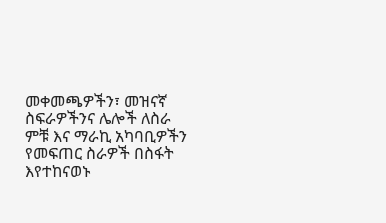መቀመጫዎችን፣ መዝናኛ ስፍራዎችንና ሌሎች ለስራ ምቹ እና ማራኪ አካባቢዎችን የመፍጠር ስራዎች በስፋት እየተከናወኑ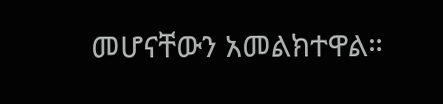መሆናቸውን አመልክተዋል።